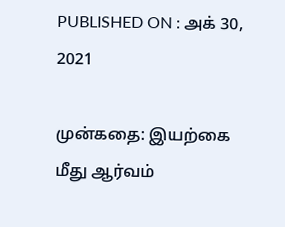PUBLISHED ON : அக் 30, 2021

முன்கதை: இயற்கை மீது ஆர்வம்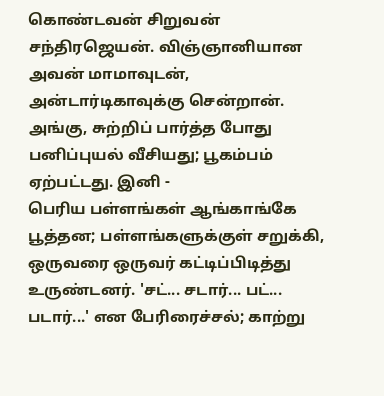கொண்டவன் சிறுவன் சந்திரஜெயன். விஞ்ஞானியான அவன் மாமாவுடன், அன்டார்டிகாவுக்கு சென்றான். அங்கு, சுற்றிப் பார்த்த போது பனிப்புயல் வீசியது; பூகம்பம் ஏற்பட்டது. இனி -
பெரிய பள்ளங்கள் ஆங்காங்கே பூத்தன; பள்ளங்களுக்குள் சறுக்கி, ஒருவரை ஒருவர் கட்டிப்பிடித்து உருண்டனர். 'சட்... சடார்... பட்... படார்...' என பேரிரைச்சல்; காற்று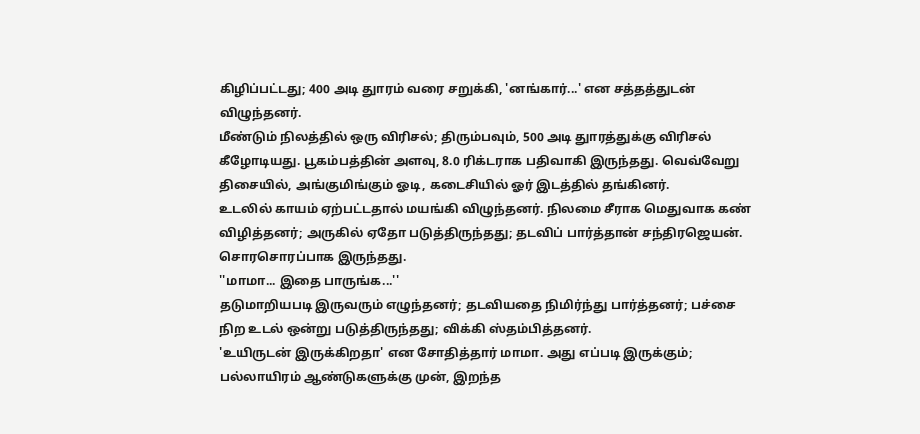கிழிப்பட்டது; 400 அடி துாரம் வரை சறுக்கி, 'னங்கார்...' என சத்தத்துடன் விழுந்தனர்.
மீண்டும் நிலத்தில் ஒரு விரிசல்; திரும்பவும், 500 அடி துாரத்துக்கு விரிசல் கீழோடியது. பூகம்பத்தின் அளவு, 8.0 ரிக்டராக பதிவாகி இருந்தது. வெவ்வேறு திசையில், அங்குமிங்கும் ஓடி, கடைசியில் ஓர் இடத்தில் தங்கினர்.
உடலில் காயம் ஏற்பட்டதால் மயங்கி விழுந்தனர். நிலமை சீராக மெதுவாக கண் விழித்தனர்; அருகில் ஏதோ படுத்திருந்தது; தடவிப் பார்த்தான் சந்திரஜெயன். சொரசொரப்பாக இருந்தது.
''மாமா... இதை பாருங்க...''
தடுமாறியபடி இருவரும் எழுந்தனர்; தடவியதை நிமிர்ந்து பார்த்தனர்; பச்சை நிற உடல் ஒன்று படுத்திருந்தது; விக்கி ஸ்தம்பித்தனர்.
'உயிருடன் இருக்கிறதா' என சோதித்தார் மாமா. அது எப்படி இருக்கும்; பல்லாயிரம் ஆண்டுகளுக்கு முன், இறந்த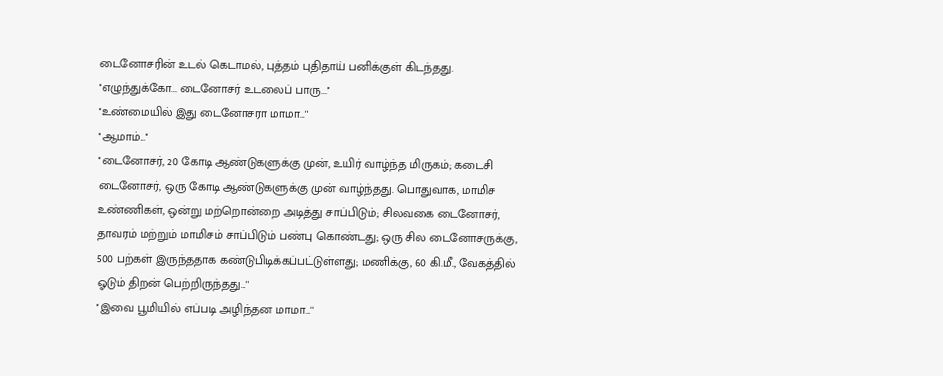டைனோசரின் உடல் கெடாமல், புத்தம் புதிதாய் பனிக்குள் கிடந்தது.
''எழுந்துக்கோ... டைனோசர் உடலைப் பாரு...''
''உண்மையில் இது டைனோசரா மாமா...''
''ஆமாம்...''
''டைனோசர், 20 கோடி ஆண்டுகளுக்கு முன், உயிர் வாழ்ந்த மிருகம்; கடைசி டைனோசர், ஒரு கோடி ஆண்டுகளுக்கு முன் வாழ்ந்தது. பொதுவாக, மாமிச உண்ணிகள், ஒன்று மற்றொன்றை அடித்து சாப்பிடும்; சிலவகை டைனோசர், தாவரம் மற்றும் மாமிசம் சாப்பிடும் பண்பு கொண்டது; ஒரு சில டைனோசருக்கு, 500 பற்கள் இருந்ததாக கண்டுபிடிக்கப்பட்டுள்ளது; மணிக்கு, 60 கி.மீ., வேகத்தில் ஓடும் திறன் பெற்றிருந்தது...''
''இவை பூமியில் எப்படி அழிந்தன மாமா...''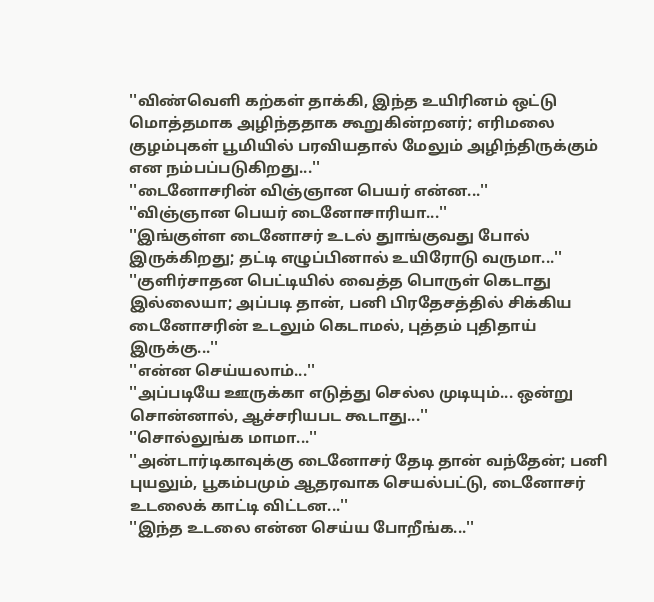''விண்வெளி கற்கள் தாக்கி, இந்த உயிரினம் ஒட்டு மொத்தமாக அழிந்ததாக கூறுகின்றனர்; எரிமலை குழம்புகள் பூமியில் பரவியதால் மேலும் அழிந்திருக்கும் என நம்பப்படுகிறது...''
''டைனோசரின் விஞ்ஞான பெயர் என்ன...''
''விஞ்ஞான பெயர் டைனோசாரியா...''
''இங்குள்ள டைனோசர் உடல் துாங்குவது போல் இருக்கிறது; தட்டி எழுப்பினால் உயிரோடு வருமா...''
''குளிர்சாதன பெட்டியில் வைத்த பொருள் கெடாது இல்லையா; அப்படி தான், பனி பிரதேசத்தில் சிக்கிய டைனோசரின் உடலும் கெடாமல், புத்தம் புதிதாய் இருக்கு...''
''என்ன செய்யலாம்...''
''அப்படியே ஊருக்கா எடுத்து செல்ல முடியும்... ஒன்று சொன்னால், ஆச்சரியபட கூடாது...''
''சொல்லுங்க மாமா...''
''அன்டார்டிகாவுக்கு டைனோசர் தேடி தான் வந்தேன்; பனி புயலும், பூகம்பமும் ஆதரவாக செயல்பட்டு, டைனோசர் உடலைக் காட்டி விட்டன...''
''இந்த உடலை என்ன செய்ய போறீங்க...''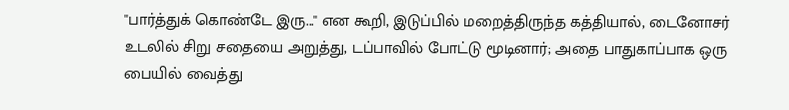''பார்த்துக் கொண்டே இரு...'' என கூறி, இடுப்பில் மறைத்திருந்த கத்தியால், டைனோசர் உடலில் சிறு சதையை அறுத்து, டப்பாவில் போட்டு மூடினார்; அதை பாதுகாப்பாக ஒரு பையில் வைத்து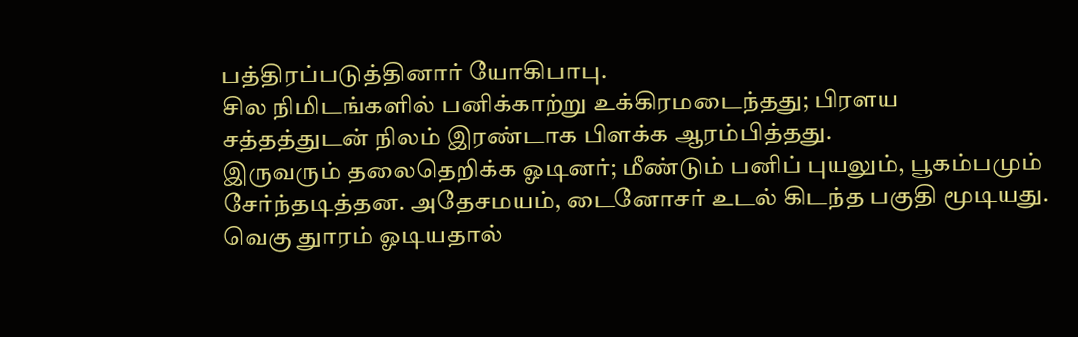பத்திரப்படுத்தினார் யோகிபாபு.
சில நிமிடங்களில் பனிக்காற்று உக்கிரமடைந்தது; பிரளய சத்தத்துடன் நிலம் இரண்டாக பிளக்க ஆரம்பித்தது.
இருவரும் தலைதெறிக்க ஓடினர்; மீண்டும் பனிப் புயலும், பூகம்பமும் சேர்ந்தடித்தன. அதேசமயம், டைனோசர் உடல் கிடந்த பகுதி மூடியது.
வெகு துாரம் ஓடியதால்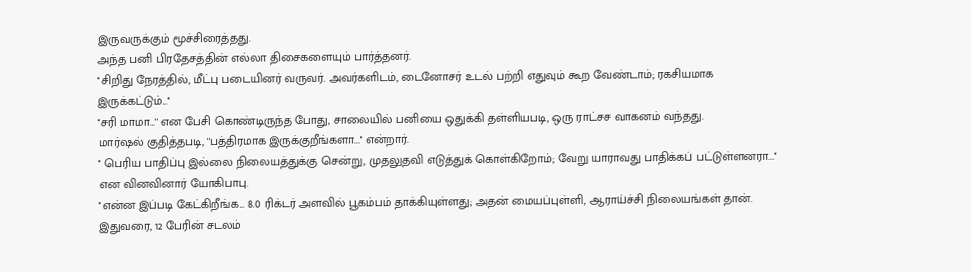இருவருக்கும் மூச்சிரைத்தது.
அந்த பனி பிரதேசத்தின் எல்லா திசைகளையும் பார்த்தனர்.
''சிறிது நேரத்தில், மீட்பு படையினர் வருவர். அவர்களிடம், டைனோசர் உடல் பற்றி எதுவும் கூற வேண்டாம்; ரகசியமாக இருக்கட்டும்...''
''சரி மாமா...'' என பேசி கொண்டிருந்த போது, சாலையில் பனியை ஒதுக்கி தள்ளியபடி, ஒரு ராட்சச வாகனம் வந்தது.
மார்ஷல் குதித்தபடி, ''பத்திரமாக இருக்குறீங்களா...'' என்றார்.
'' பெரிய பாதிப்பு இல்லை நிலையத்துக்கு சென்று, முதலுதவி எடுத்துக் கொள்கிறோம்; வேறு யாராவது பாதிக்கப் பட்டுள்ளனரா...'' என வினவினார் யோகிபாபு.
''என்ன இப்படி கேட்கிறீங்க... 8.0 ரிக்டர் அளவில் பூகம்பம் தாக்கியுள்ளது; அதன் மையப்புள்ளி, ஆராய்ச்சி நிலையங்கள் தான். இதுவரை, 12 பேரின் சடலம்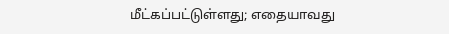மீட்கப்பட்டுள்ளது; எதையாவது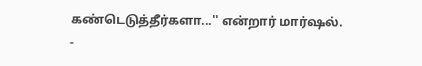கண்டெடுத்தீர்களா...'' என்றார் மார்ஷல்.
-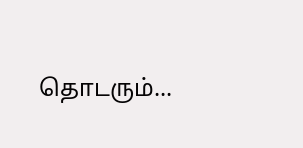தொடரும்...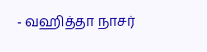- வஹித்தா நாசர்